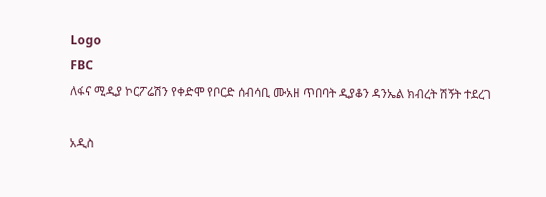Logo
FBC
ለፋና ሚዲያ ኮርፖሬሽን የቀድሞ የቦርድ ሰብሳቢ ሙአዘ ጥበባት ዲያቆን ዳንኤል ክብረት ሽኝት ተደረገ

አዲስ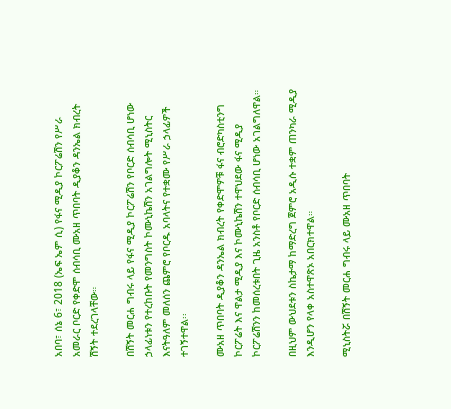አበባ፣ ሰኔ 6፣ 2018 (ኤፍ ኤም ሲ) የፋና ሚዲያ ኮርፖሬሽን የሥራ አመራር ቦርድ የቀድሞ ሰብሳቢ ሙአዘ ጥበባት ዲያቆን ዳንኤል ክብረት ሽኝት ተደረገላቸው።

በሽኝት መርሐ ግብሩ ላይ የፋና ሚዲያ ኮርፖሬሽን የቦርድ ሰብሳቢ ሆነው ኃላፊነቱን የተረከቡት የመንግስት ኮሙኒኬሽን አገልግሎት ሚኒስትር እናትዓለም መለሰን ጨምሮ የቦርዱ አባላትና የተቋሙ የሥራ ኃላፊዎች ተገኝተዋል፡፡

ሙአዘ ጥበባት ዲያቆን ዳንኤል ክብረት የቀድሞዎቹ ፋና ብሮድካስቲንግ ኮርፖሬት እና ዋልታ ሚዲያ እና ኮሙኒኬሽን ተዋህደው ፋና ሚዲያ ኮርፖሬሽንን ከመሰረቱበት ጊዜ አንስቶ የቦርድ ሰብሳቢ ሆነው አገልግለዋል።

በዚህም ውህደቱን ስኬታማ ከማድረግ ጀምሮ አዲሱ ተቋም ጠንካራ ሚዲያ እንዲሆን የላቀ አስተዋጽኦ አበርክተዋል።

ሚኒስትሯ በሽኝት መርሐ ግብሩ ላይ ሙአዘ ጥበባት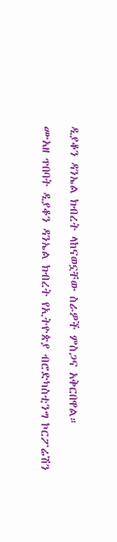ዲያቆን ዳንኤል ክብረት ላከናወኗቸው ስራዎች ምስጋና አቅርበዋል።

ሙአዘ ጥበባት ዲያቆን ዳንኤል ክብረት የኢትዮጵያ ብሮድካስቲንግ ኮርፖሬሽን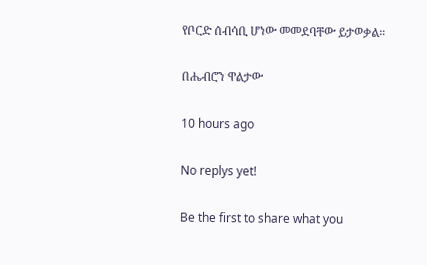የቦርድ ሰብሳቢ ሆነው መመደባቸው ይታወቃል።

በሔብሮን ዋልታው

10 hours ago

No replys yet!

Be the first to share what you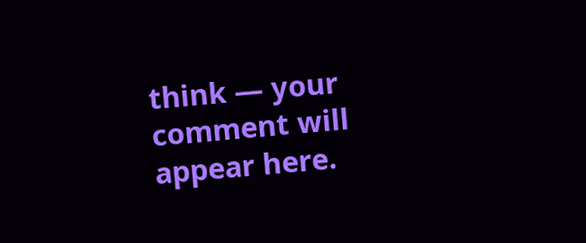think — your comment will appear here.